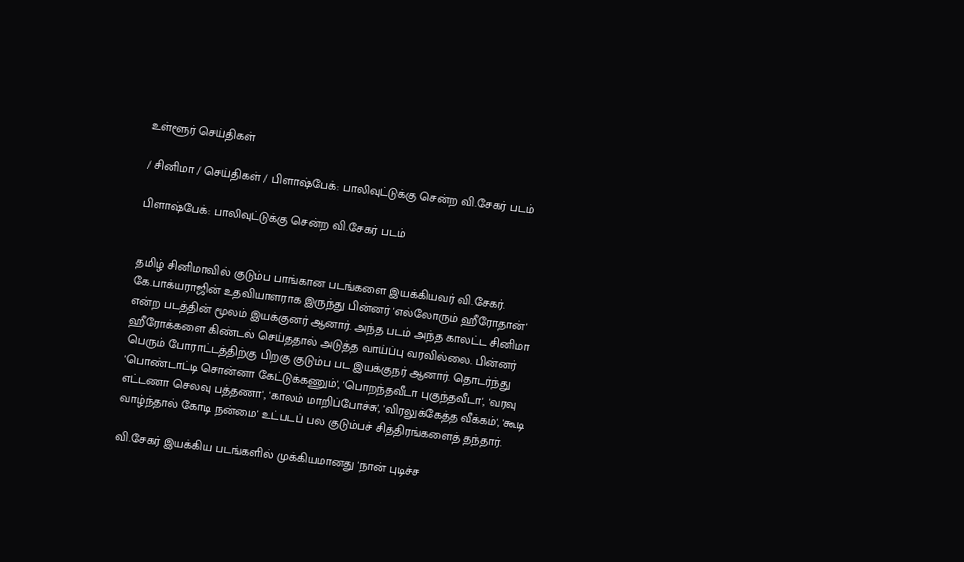உள்ளூர் செய்திகள்

/ சினிமா / செய்திகள் / பிளாஷ்பேக்: பாலிவுட்டுக்கு சென்ற வி.சேகர் படம்

பிளாஷ்பேக்: பாலிவுட்டுக்கு சென்ற வி.சேகர் படம்


தமிழ் சினிமாவில் குடும்ப பாங்கான படங்களை இயக்கியவர் வி.சேகர். கே.பாக்யராஜின் உதவியாளராக இருந்து பின்னர் 'எல்லோரும் ஹீரோதான்' என்ற படத்தின் மூலம் இயக்குனர் ஆனார். அந்த படம் அந்த காலட்ட சினிமா ஹீரோக்களை கிண்டல் செய்ததால் அடுத்த வாய்ப்பு வரவில்லை. பின்னர் பெரும் போராட்டத்திற்கு பிறகு குடும்ப பட இயக்குநர் ஆனார். தொடர்ந்து 'பொண்டாட்டி சொன்னா கேட்டுக்கணும்', 'பொறந்தவீடா புகுந்தவீடா', 'வரவு எட்டணா செலவு பத்தணா', 'காலம் மாறிப்போச்சு', 'விரலுக்கேத்த வீக்கம்', 'கூடி வாழ்ந்தால் கோடி நன்மை' உட்படப் பல குடும்பச் சித்திரங்களைத் தந்தார்.

வி.சேகர் இயக்கிய படங்களில் முக்கியமானது 'நான் புடிச்ச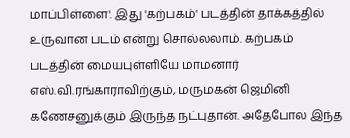மாப்பிள்ளை'. இது 'கற்பகம்' படத்தின் தாக்கத்தில் உருவான படம் என்று சொல்லலாம். கற்பகம் படத்தின் மையபுள்ளியே மாமனார் எஸ்.வி.ரங்காராவிற்கும், மருமகன் ஜெமினி கணேசனுக்கும் இருந்த நட்புதான். அதேபோல இந்த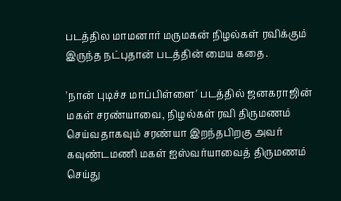படத்தில மாமனார் மருமகன் நிழல்கள் ரவிக்கும் இருந்த நட்புதான் படத்தின் மைய கதை.

'நான் புடிச்ச மாப்பிள்ளை' படத்தில் ஜனகராஜின் மகள் சரண்யாவை, நிழல்கள் ரவி திருமணம் செய்வதாகவும் சரண்யா இறந்தபிறகு அவர் கவுண்டமணி மகள் ஐஸ்வர்யாவைத் திருமணம் செய்து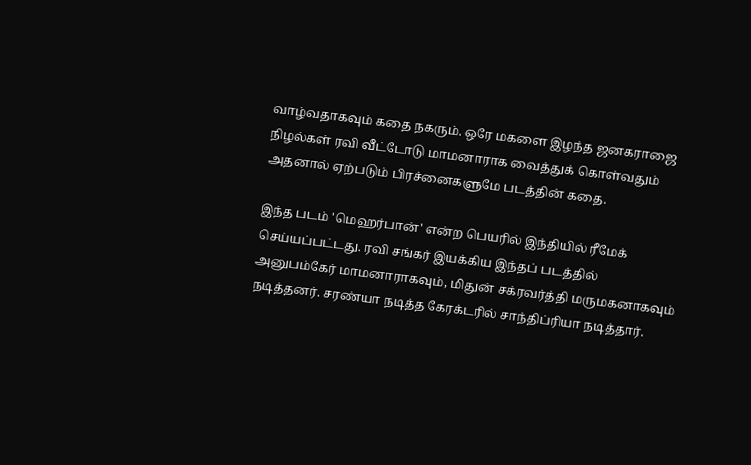வாழ்வதாகவும் கதை நகரும். ஒரே மகளை இழந்த ஜனகராஜை நிழல்கள் ரவி வீட்டோடு மாமனாராக வைத்துக் கொள்வதும் அதனால் ஏற்படும் பிரச்னைகளுமே படத்தின் கதை.

இந்த படம் 'மெஹர்பான்' என்ற பெயரில் இந்தியில் ரீமேக் செய்யப்பட்டது. ரவி சங்கர் இயக்கிய இந்தப் படத்தில் அனுபம்கேர் மாமனாராகவும், மிதுன் சக்ரவர்த்தி மருமகனாகவும் நடித்தனர். சரண்யா நடித்த கேரக்டரில் சாந்திப்ரியா நடித்தார்.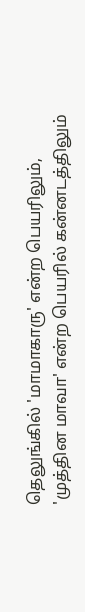தெலுங்கில் 'மாமாகாரு' என்ற பெயரிலும், 'முத்தின மாவா' என்ற பெயரில் கன்னடத்திலும்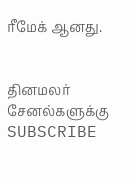ரீமேக் ஆனது.


தினமலர் சேனல்களுக்கு SUBSCRIBE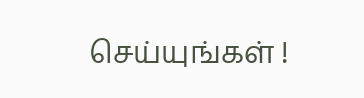செய்யுங்கள் !